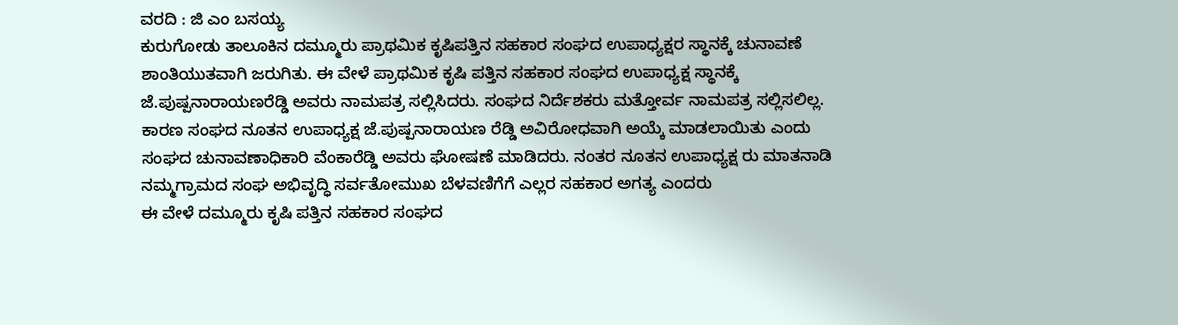ವರದಿ : ಜಿ ಎಂ ಬಸಯ್ಯ
ಕುರುಗೋಡು ತಾಲೂಕಿನ ದಮ್ಮೂರು ಪ್ರಾಥಮಿಕ ಕೃಷಿಪತ್ತಿನ ಸಹಕಾರ ಸಂಘದ ಉಪಾಧ್ಯಕ್ಷರ ಸ್ಥಾನಕ್ಕೆ ಚುನಾವಣೆ ಶಾಂತಿಯುತವಾಗಿ ಜರುಗಿತು. ಈ ವೇಳೆ ಪ್ರಾಥಮಿಕ ಕೃಷಿ ಪತ್ತಿನ ಸಹಕಾರ ಸಂಘದ ಉಪಾಧ್ಯಕ್ಷ ಸ್ಥಾನಕ್ಕೆ ಜೆ.ಪುಷ್ಪನಾರಾಯಣರೆಡ್ಡಿ ಅವರು ನಾಮಪತ್ರ ಸಲ್ಲಿಸಿದರು. ಸಂಘದ ನಿರ್ದೆಶಕರು ಮತ್ತೋರ್ವ ನಾಮಪತ್ರ ಸಲ್ಲಿಸಲಿಲ್ಲ. ಕಾರಣ ಸಂಘದ ನೂತನ ಉಪಾಧ್ಯಕ್ಷ ಜೆ.ಪುಷ್ಪನಾರಾಯಣ ರೆಡ್ಡಿ ಅವಿರೋಧವಾಗಿ ಅಯ್ಕೆ ಮಾಡಲಾಯಿತು ಎಂದು ಸಂಘದ ಚುನಾವಣಾಧಿಕಾರಿ ವೆಂಕಾರೆಡ್ಡಿ ಅವರು ಘೋಷಣೆ ಮಾಡಿದರು. ನಂತರ ನೂತನ ಉಪಾಧ್ಯಕ್ಷ ರು ಮಾತನಾಡಿ ನಮ್ಮಗ್ರಾಮದ ಸಂಘ ಅಭಿವೃದ್ಧಿ ಸರ್ವತೋಮುಖ ಬೆಳವಣಿಗೆಗೆ ಎಲ್ಲರ ಸಹಕಾರ ಅಗತ್ಯ ಎಂದರು
ಈ ವೇಳೆ ದಮ್ಮೂರು ಕೃಷಿ ಪತ್ತಿನ ಸಹಕಾರ ಸಂಘದ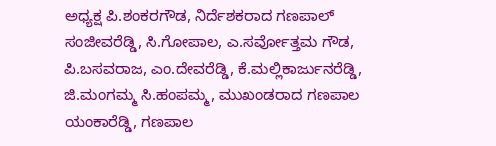ಅಧ್ಯಕ್ಷ ಪಿ.ಶಂಕರಗೌಡ, ನಿರ್ದೆಶಕರಾದ ಗಣಪಾಲ್ ಸಂಜೀವರೆಡ್ಡಿ, ಸಿ.ಗೋಪಾಲ, ಎ.ಸರ್ವೋತ್ತಮ ಗೌಡ, ಪಿ.ಬಸವರಾಜ, ಎಂ.ದೇವರೆಡ್ಡಿ, ಕೆ.ಮಲ್ಲಿಕಾರ್ಜುನರೆಡ್ಡಿ, ಜಿ.ಮಂಗಮ್ಮ ಸಿ.ಹಂಪಮ್ಮ, ಮುಖಂಡರಾದ ಗಣಪಾಲ ಯಂಕಾರೆಡ್ಡಿ, ಗಣಪಾಲ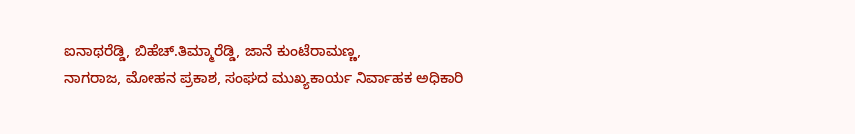ಐನಾಥರೆಡ್ಡಿ, ಬಿಹೆಚ್.ತಿಮ್ಮಾರೆಡ್ಡಿ, ಜಾನೆ ಕುಂಟೆರಾಮಣ್ಣ,
ನಾಗರಾಜ, ಮೋಹನ ಪ್ರಕಾಶ, ಸಂಘದ ಮುಖ್ಯಕಾರ್ಯ ನಿರ್ವಾಹಕ ಅಧಿಕಾರಿ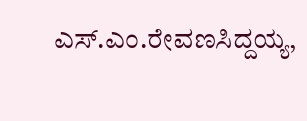ಎಸ್.ಎಂ.ರೇವಣಸಿದ್ದಯ್ಯ,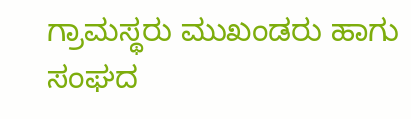ಗ್ರಾಮಸ್ಥರು ಮುಖಂಡರು ಹಾಗು ಸಂಘದ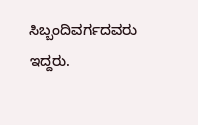ಸಿಬ್ಬಂದಿವರ್ಗದವರು ಇದ್ದರು.